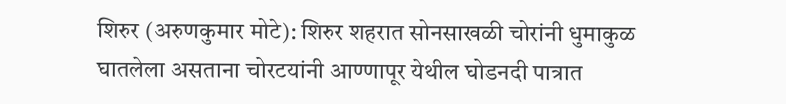शिरुर (अरुणकुमार मोटे): शिरुर शहरात सोनसाखळी चोरांनी धुमाकुळ घातलेला असताना चोरटयांनी आण्णापूर येथील घोडनदी पात्रात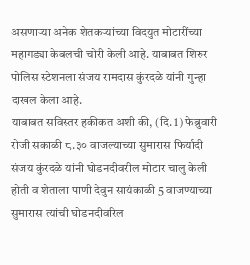असणाऱ्या अनेक शेतकऱ्यांच्या विदयुत मोटारींच्या महागड्या केबलची चोरी केली आहे. याबाबत शिरुर पोलिस स्टेशनला संजय रामदास कुंरदळे यांनी गुन्हा दाखल केला आहे.
याबाबत सविस्तर हकीकत अशी की, (दि. 1) फेब्रुवारी रोजी सकाळी ८.३० वाजल्याच्या सुमारास फिर्यादी संजय कुंरदळे यांनी घोडनदीवरील मोटार चालु केली होती व शेताला पाणी देवुन सायंकाळी 5 वाजण्याच्या सुमारास त्यांची घोडनदीवरिल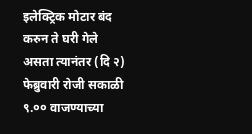इलेक्ट्रिक मोटार बंद करुन ते घरी गेले असता त्यानंतर (दि २) फेब्रुवारी रोजी सकाळी ९.०० वाजण्याच्या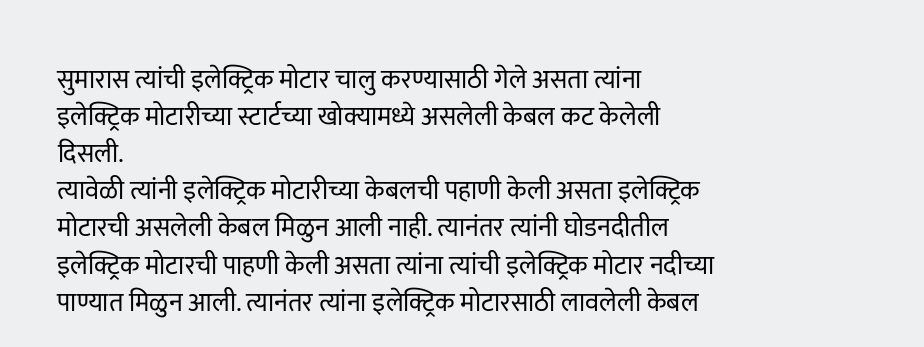सुमारास त्यांची इलेक्ट्रिक मोटार चालु करण्यासाठी गेले असता त्यांना इलेक्ट्रिक मोटारीच्या स्टार्टच्या खोक्यामध्ये असलेली केबल कट केलेली दिसली.
त्यावेळी त्यांनी इलेक्ट्रिक मोटारीच्या केबलची पहाणी केली असता इलेक्ट्रिक मोटारची असलेली केबल मिळुन आली नाही. त्यानंतर त्यांनी घोडनदीतील इलेक्ट्रिक मोटारची पाहणी केली असता त्यांना त्यांची इलेक्ट्रिक मोटार नदीच्या पाण्यात मिळुन आली. त्यानंतर त्यांना इलेक्ट्रिक मोटारसाठी लावलेली केबल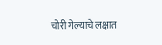चोरी गेल्याचे लक्षात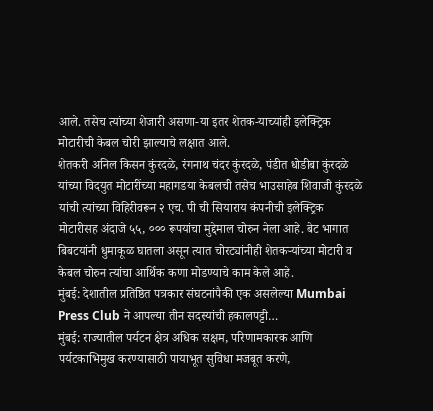आले. तसेच त्यांच्या शेजारी असणा-या इतर शेतक-याच्यांही इलेक्ट्रिक मोटारीची केबल चोरी झाल्याचे लक्षात आले.
शेतकरी अनिल किसन कुंरदळे, रंगनाथ चंदर कुंरदळे, पंडीत धोडीबा कुंरदळे यांच्या विदयुत मोटारींच्या महागडया केबलची तसेच भाउसाहेब शिवाजी कुंरदळे यांची त्यांच्या विहिरीवरून २ एच. पी ची सियाराय कंपनीची इलेक्ट्रिक मोटारीसह अंदाजे ५५, ००० रूपयांचा मुद्देमाल चोरुन नेला आहे. बेट भागात बिबटयांनी धुमाकूळ घातला असून त्यात चोरट्यांनीही शेतकऱ्यांच्या मोटारी व केबल चोरुन त्यांचा आर्थिक कणा मोडण्याचे काम केले आहे.
मुंबई: देशातील प्रतिष्ठित पत्रकार संघटनांपैकी एक असलेल्या Mumbai Press Club ने आपल्या तीन सदस्यांची हकालपट्टी…
मुंबई: राज्यातील पर्यटन क्षेत्र अधिक सक्षम, परिणामकारक आणि पर्यटकाभिमुख करण्यासाठी पायाभूत सुविधा मजबूत करणे,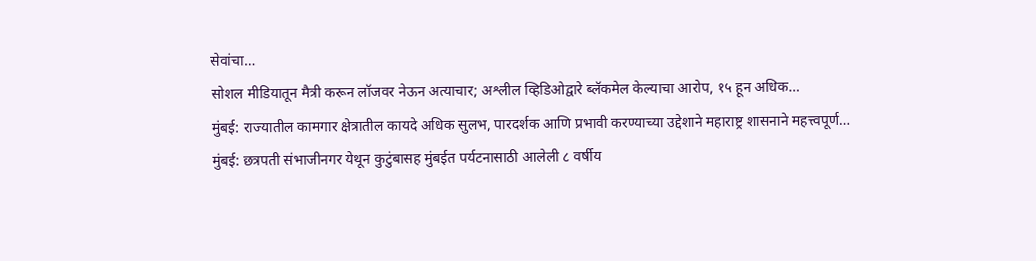सेवांचा…
सोशल मीडियातून मैत्री करून लॉजवर नेऊन अत्याचार; अश्लील व्हिडिओद्वारे ब्लॅकमेल केल्याचा आरोप, १५ हून अधिक…
मुंबई: राज्यातील कामगार क्षेत्रातील कायदे अधिक सुलभ, पारदर्शक आणि प्रभावी करण्याच्या उद्देशाने महाराष्ट्र शासनाने महत्त्वपूर्ण…
मुंबई: छत्रपती संभाजीनगर येथून कुटुंबासह मुंबईत पर्यटनासाठी आलेली ८ वर्षीय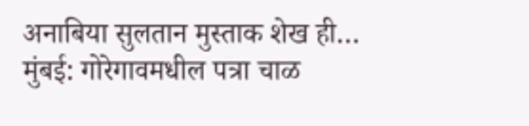अनाबिया सुलतान मुस्ताक शेख ही…
मुंबई: गोरेगावमधील पत्रा चाळ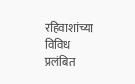रहिवाशांच्या विविध प्रलंबित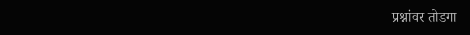प्रश्नांवर तोडगा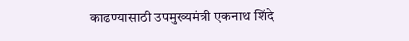काढण्यासाठी उपमुख्यमंत्री एकनाथ शिंदे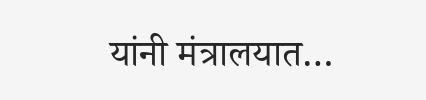यांनी मंत्रालयात…